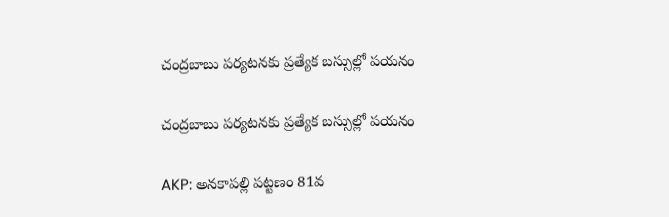చంద్రబాబు పర్యటనకు ప్రత్యేక బస్సుల్లో పయనం

చంద్రబాబు పర్యటనకు ప్రత్యేక బస్సుల్లో పయనం

AKP: అనకాపల్లి పట్టణం 81వ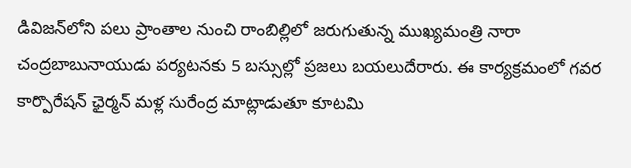డివిజన్‌లోని పలు ప్రాంతాల నుంచి రాంబిల్లిలో జరుగుతున్న ముఖ్యమంత్రి నారా చంద్రబాబునాయుడు పర్యటనకు 5 బస్సుల్లో ప్రజలు బయలుదేరారు. ఈ కార్యక్రమంలో గవర కార్పొరేషన్ ఛైర్మన్ మళ్ల సురేంద్ర మాట్లాడుతూ కూటమి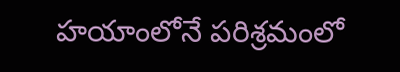హయాంలోనే పరిశ్రమంలో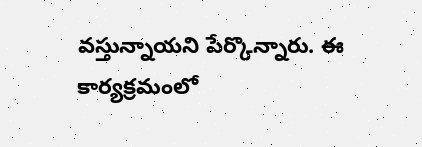వస్తున్నాయని పేర్కొన్నారు. ఈ కార్యక్రమంలో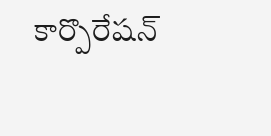కార్పొరేషన్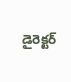డైరెక్టర్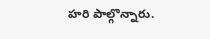హరి పాల్గొన్నారు.